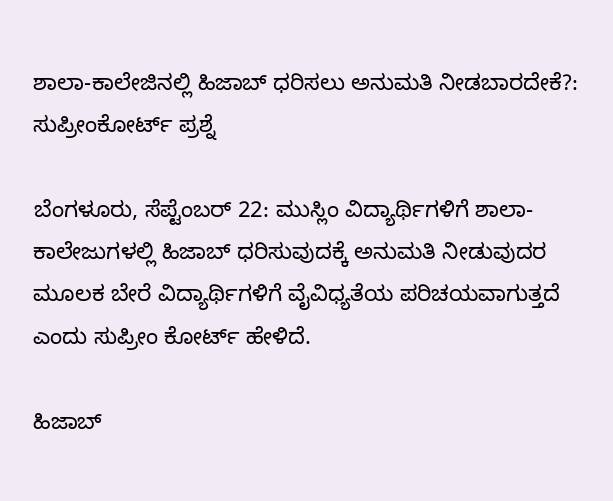ಶಾಲಾ-ಕಾಲೇಜಿನಲ್ಲಿ ಹಿಜಾಬ್ ಧರಿಸಲು ಅನುಮತಿ ನೀಡಬಾರದೇಕೆ?: ಸುಪ್ರೀಂಕೋರ್ಟ್ ಪ್ರಶ್ನೆ

ಬೆಂಗಳೂರು, ಸೆಪ್ಟೆಂಬರ್ 22: ಮುಸ್ಲಿಂ ವಿದ್ಯಾರ್ಥಿಗಳಿಗೆ ಶಾಲಾ-ಕಾಲೇಜುಗಳಲ್ಲಿ ಹಿಜಾಬ್ ಧರಿಸುವುದಕ್ಕೆ ಅನುಮತಿ ನೀಡುವುದರ ಮೂಲಕ ಬೇರೆ ವಿದ್ಯಾರ್ಥಿಗಳಿಗೆ ವೈವಿಧ್ಯತೆಯ ಪರಿಚಯವಾಗುತ್ತದೆ ಎಂದು ಸುಪ್ರೀಂ ಕೋರ್ಟ್ ಹೇಳಿದೆ.

ಹಿಜಾಬ್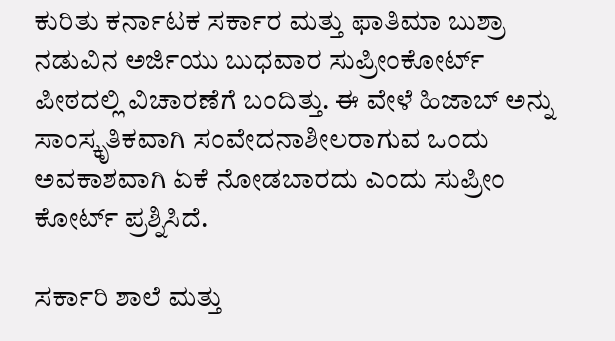ಕುರಿತು ಕರ್ನಾಟಕ ಸರ್ಕಾರ ಮತ್ತು ಫಾತಿಮಾ ಬುಶ್ರಾ ನಡುವಿನ ಅರ್ಜಿಯು ಬುಧವಾರ ಸುಪ್ರೀಂಕೋರ್ಟ್ ಪೀಠದಲ್ಲಿ ವಿಚಾರಣೆಗೆ ಬಂದಿತ್ತು. ಈ ವೇಳೆ ಹಿಜಾಬ್ ಅನ್ನು ಸಾಂಸ್ಕೃತಿಕವಾಗಿ ಸಂವೇದನಾಶೀಲರಾಗುವ ಒಂದು ಅವಕಾಶವಾಗಿ ಏಕೆ ನೋಡಬಾರದು ಎಂದು ಸುಪ್ರೀಂ ಕೋರ್ಟ್ ಪ್ರಶ್ನಿಸಿದೆ.

ಸರ್ಕಾರಿ ಶಾಲೆ ಮತ್ತು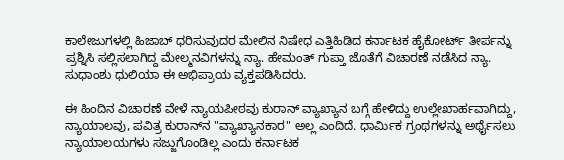ಕಾಲೇಜುಗಳಲ್ಲಿ ಹಿಜಾಬ್ ಧರಿಸುವುದರ ಮೇಲಿನ ನಿಷೇಧ ಎತ್ತಿಹಿಡಿದ ಕರ್ನಾಟಕ ಹೈಕೋರ್ಟ್ ತೀರ್ಪನ್ನು ಪ್ರಶ್ನಿಸಿ ಸಲ್ಲಿಸಲಾಗಿದ್ದ ಮೇಲ್ಮನವಿಗಳನ್ನು ನ್ಯಾ. ಹೇಮಂತ್ ಗುಪ್ತಾ ಜೊತೆಗೆ ವಿಚಾರಣೆ ನಡೆಸಿದ ನ್ಯಾ. ಸುಧಾಂಶು ಧುಲಿಯಾ ಈ ಅಭಿಪ್ರಾಯ ವ್ಯಕ್ತಪಡಿಸಿದರು.

ಈ ಹಿಂದಿನ ವಿಚಾರಣೆ ವೇಳೆ ನ್ಯಾಯಪೀಠವು ಕುರಾನ್ ವ್ಯಾಖ್ಯಾನ ಬಗ್ಗೆ ಹೇಳಿದ್ದು ಉಲ್ಲೇಖಾರ್ಹವಾಗಿದ್ದು, ನ್ಯಾಯಾಲವು, ಪವಿತ್ರ ಕುರಾನ್‌ನ "ವ್ಯಾಖ್ಯಾನಕಾರ" ಅಲ್ಲ ಎಂದಿದೆ. ಧಾರ್ಮಿಕ ಗ್ರಂಥಗಳನ್ನು ಅರ್ಥೈಸಲು ನ್ಯಾಯಾಲಯಗಳು ಸಜ್ಜುಗೊಂಡಿಲ್ಲ ಎಂದು ಕರ್ನಾಟಕ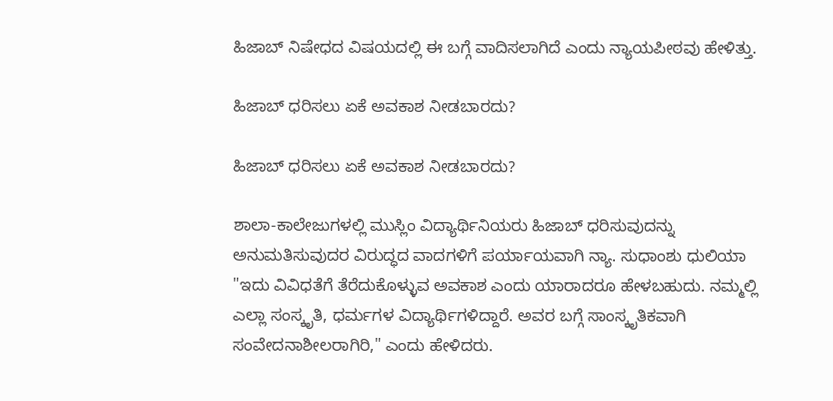ಹಿಜಾಬ್ ನಿಷೇಧದ ವಿಷಯದಲ್ಲಿ ಈ ಬಗ್ಗೆ ವಾದಿಸಲಾಗಿದೆ ಎಂದು ನ್ಯಾಯಪೀಠವು ಹೇಳಿತ್ತು.

ಹಿಜಾಬ್ ಧರಿಸಲು ಏಕೆ ಅವಕಾಶ ನೀಡಬಾರದು?

ಹಿಜಾಬ್ ಧರಿಸಲು ಏಕೆ ಅವಕಾಶ ನೀಡಬಾರದು?

ಶಾಲಾ-ಕಾಲೇಜುಗಳಲ್ಲಿ ಮುಸ್ಲಿಂ ವಿದ್ಯಾರ್ಥಿನಿಯರು ಹಿಜಾಬ್ ಧರಿಸುವುದನ್ನು ಅನುಮತಿಸುವುದರ ವಿರುದ್ಧದ ವಾದಗಳಿಗೆ ಪರ್ಯಾಯವಾಗಿ ನ್ಯಾ. ಸುಧಾಂಶು ಧುಲಿಯಾ "ಇದು ವಿವಿಧತೆಗೆ ತೆರೆದುಕೊಳ್ಳುವ ಅವಕಾಶ ಎಂದು ಯಾರಾದರೂ ಹೇಳಬಹುದು. ನಮ್ಮಲ್ಲಿ ಎಲ್ಲಾ ಸಂಸ್ಕೃತಿ, ಧರ್ಮಗಳ ವಿದ್ಯಾರ್ಥಿಗಳಿದ್ದಾರೆ. ಅವರ ಬಗ್ಗೆ ಸಾಂಸ್ಕೃತಿಕವಾಗಿ ಸಂವೇದನಾಶೀಲರಾಗಿರಿ," ಎಂದು ಹೇಳಿದರು.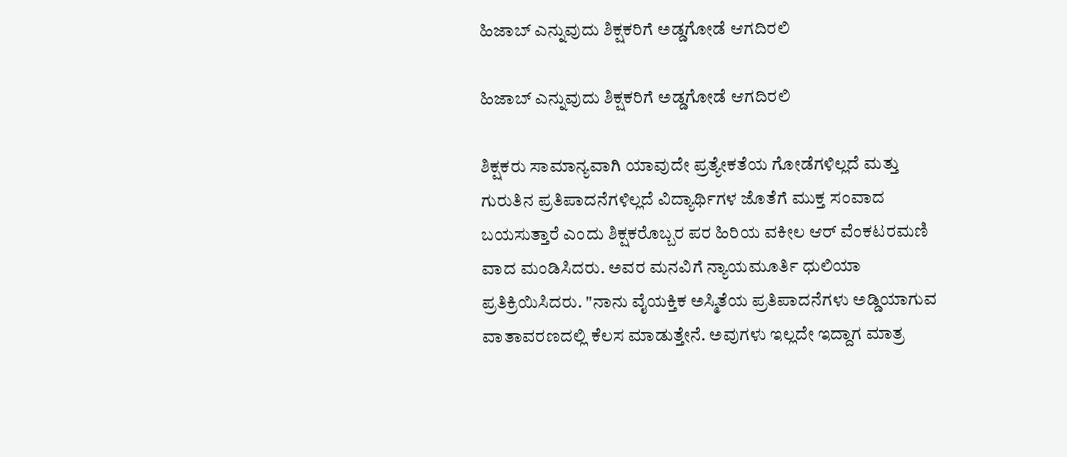ಹಿಜಾಬ್ ಎನ್ನುವುದು ಶಿಕ್ಷಕರಿಗೆ ಅಡ್ಡಗೋಡೆ ಆಗದಿರಲಿ

ಹಿಜಾಬ್ ಎನ್ನುವುದು ಶಿಕ್ಷಕರಿಗೆ ಅಡ್ಡಗೋಡೆ ಆಗದಿರಲಿ

ಶಿಕ್ಷಕರು ಸಾಮಾನ್ಯವಾಗಿ ಯಾವುದೇ ಪ್ರತ್ಯೇಕತೆಯ ಗೋಡೆಗಳಿಲ್ಲದೆ ಮತ್ತು ಗುರುತಿನ ಪ್ರತಿಪಾದನೆಗಳಿಲ್ಲದೆ ವಿದ್ಯಾರ್ಥಿಗಳ ಜೊತೆಗೆ ಮುಕ್ತ ಸಂವಾದ ಬಯಸುತ್ತಾರೆ ಎಂದು ಶಿಕ್ಷಕರೊಬ್ಬರ ಪರ ಹಿರಿಯ ವಕೀಲ ಆರ್‌ ವೆಂಕಟರಮಣಿ ವಾದ ಮಂಡಿಸಿದರು. ಅವರ ಮನವಿಗೆ ನ್ಯಾಯಮೂರ್ತಿ ಧುಲಿಯಾ ಪ್ರತಿಕ್ರಿಯಿಸಿದರು. "ನಾನು ವೈಯಕ್ತಿಕ ಅಸ್ಮಿತೆಯ ಪ್ರತಿಪಾದನೆಗಳು ಅಡ್ಡಿಯಾಗುವ ವಾತಾವರಣದಲ್ಲಿ ಕೆಲಸ ಮಾಡುತ್ತೇನೆ. ಅವುಗಳು ಇಲ್ಲದೇ ಇದ್ದಾಗ ಮಾತ್ರ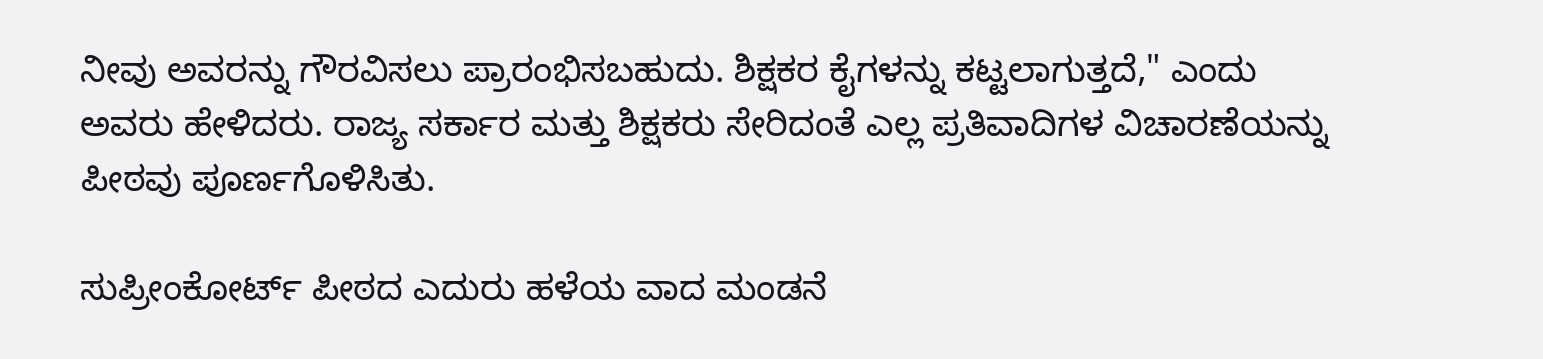ನೀವು ಅವರನ್ನು ಗೌರವಿಸಲು ಪ್ರಾರಂಭಿಸಬಹುದು. ಶಿಕ್ಷಕರ ಕೈಗಳನ್ನು ಕಟ್ಟಲಾಗುತ್ತದೆ," ಎಂದು ಅವರು ಹೇಳಿದರು. ರಾಜ್ಯ ಸರ್ಕಾರ ಮತ್ತು ಶಿಕ್ಷಕರು ಸೇರಿದಂತೆ ಎಲ್ಲ ಪ್ರತಿವಾದಿಗಳ ವಿಚಾರಣೆಯನ್ನು ಪೀಠವು ಪೂರ್ಣಗೊಳಿಸಿತು.

ಸುಪ್ರೀಂಕೋರ್ಟ್ ಪೀಠದ ಎದುರು ಹಳೆಯ ವಾದ ಮಂಡನೆ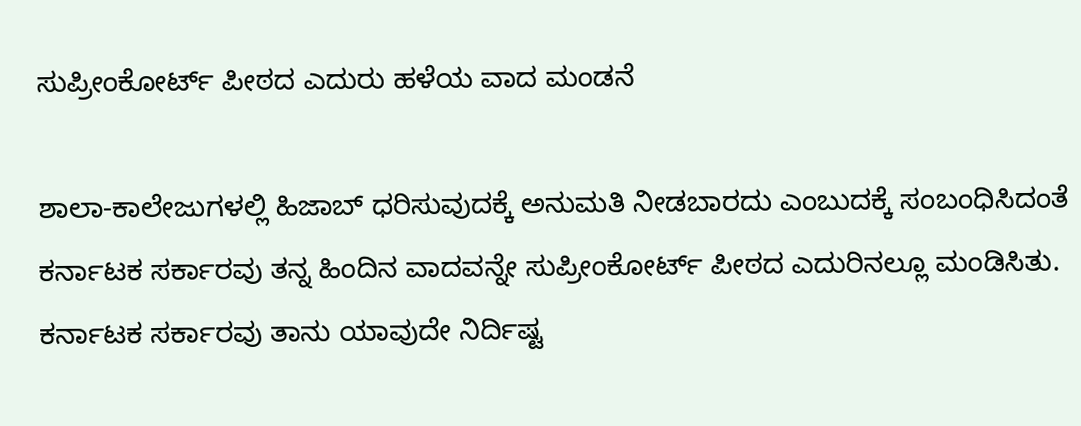ಸುಪ್ರೀಂಕೋರ್ಟ್ ಪೀಠದ ಎದುರು ಹಳೆಯ ವಾದ ಮಂಡನೆ

ಶಾಲಾ-ಕಾಲೇಜುಗಳಲ್ಲಿ ಹಿಜಾಬ್ ಧರಿಸುವುದಕ್ಕೆ ಅನುಮತಿ ನೀಡಬಾರದು ಎಂಬುದಕ್ಕೆ ಸಂಬಂಧಿಸಿದಂತೆ ಕರ್ನಾಟಕ ಸರ್ಕಾರವು ತನ್ನ ಹಿಂದಿನ ವಾದವನ್ನೇ ಸುಪ್ರೀಂಕೋರ್ಟ್ ಪೀಠದ ಎದುರಿನಲ್ಲೂ ಮಂಡಿಸಿತು. ಕರ್ನಾಟಕ ಸರ್ಕಾರವು ತಾನು ಯಾವುದೇ ನಿರ್ದಿಷ್ಟ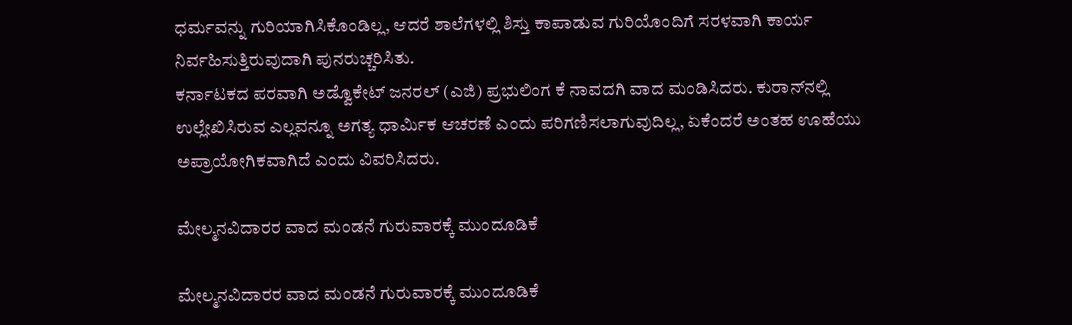ಧರ್ಮವನ್ನು ಗುರಿಯಾಗಿಸಿಕೊಂಡಿಲ್ಲ, ಆದರೆ ಶಾಲೆಗಳಲ್ಲಿ ಶಿಸ್ತು ಕಾಪಾಡುವ ಗುರಿಯೊಂದಿಗೆ ಸರಳವಾಗಿ ಕಾರ್ಯ ನಿರ್ವಹಿಸುತ್ತಿರುವುದಾಗಿ ಪುನರುಚ್ಚರಿಸಿತು.
ಕರ್ನಾಟಕದ ಪರವಾಗಿ ಅಡ್ವೊಕೇಟ್ ಜನರಲ್ (ಎಜಿ) ಪ್ರಭುಲಿಂಗ ಕೆ ನಾವದಗಿ ವಾದ ಮಂಡಿಸಿದರು. ಕುರಾನ್‌ನಲ್ಲಿ ಉಲ್ಲೇಖಿಸಿರುವ ಎಲ್ಲವನ್ನೂ ಅಗತ್ಯ ಧಾರ್ಮಿಕ ಆಚರಣೆ ಎಂದು ಪರಿಗಣಿಸಲಾಗುವುದಿಲ್ಲ, ಏಕೆಂದರೆ ಅಂತಹ ಊಹೆಯು ಅಪ್ರಾಯೋಗಿಕವಾಗಿದೆ ಎಂದು ವಿವರಿಸಿದರು.

ಮೇಲ್ಮನವಿದಾರರ ವಾದ ಮಂಡನೆ ಗುರುವಾರಕ್ಕೆ ಮುಂದೂಡಿಕೆ

ಮೇಲ್ಮನವಿದಾರರ ವಾದ ಮಂಡನೆ ಗುರುವಾರಕ್ಕೆ ಮುಂದೂಡಿಕೆ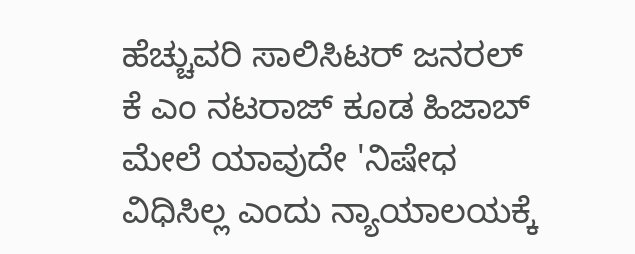ಹೆಚ್ಚುವರಿ ಸಾಲಿಸಿಟರ್ ಜನರಲ್ ಕೆ ಎಂ ನಟರಾಜ್ ಕೂಡ ಹಿಜಾಬ್ ಮೇಲೆ ಯಾವುದೇ 'ನಿಷೇಧ ವಿಧಿಸಿಲ್ಲ ಎಂದು ನ್ಯಾಯಾಲಯಕ್ಕೆ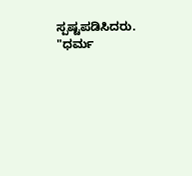ಸ್ಪಷ್ಟಪಡಿಸಿದರು. "ಧರ್ಮ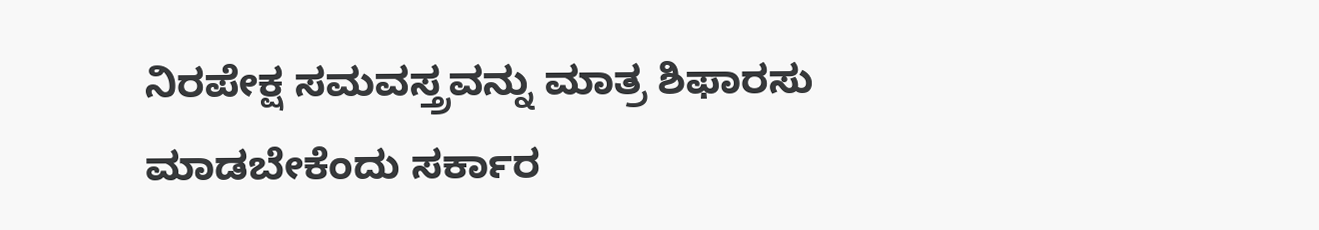ನಿರಪೇಕ್ಷ ಸಮವಸ್ತ್ರವನ್ನು ಮಾತ್ರ ಶಿಫಾರಸು ಮಾಡಬೇಕೆಂದು ಸರ್ಕಾರ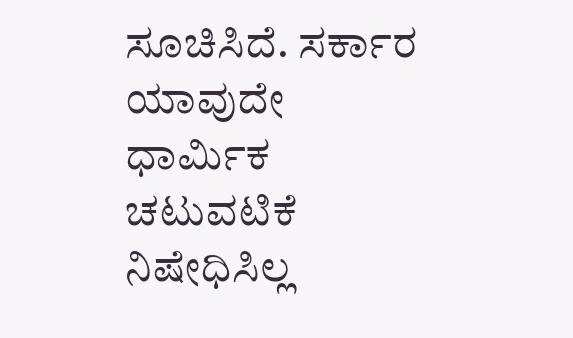ಸೂಚಿಸಿದೆ. ಸರ್ಕಾರ ಯಾವುದೇ ಧಾರ್ಮಿಕ ಚಟುವಟಿಕೆ ನಿಷೇಧಿಸಿಲ್ಲ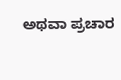ಅಥವಾ ಪ್ರಚಾರ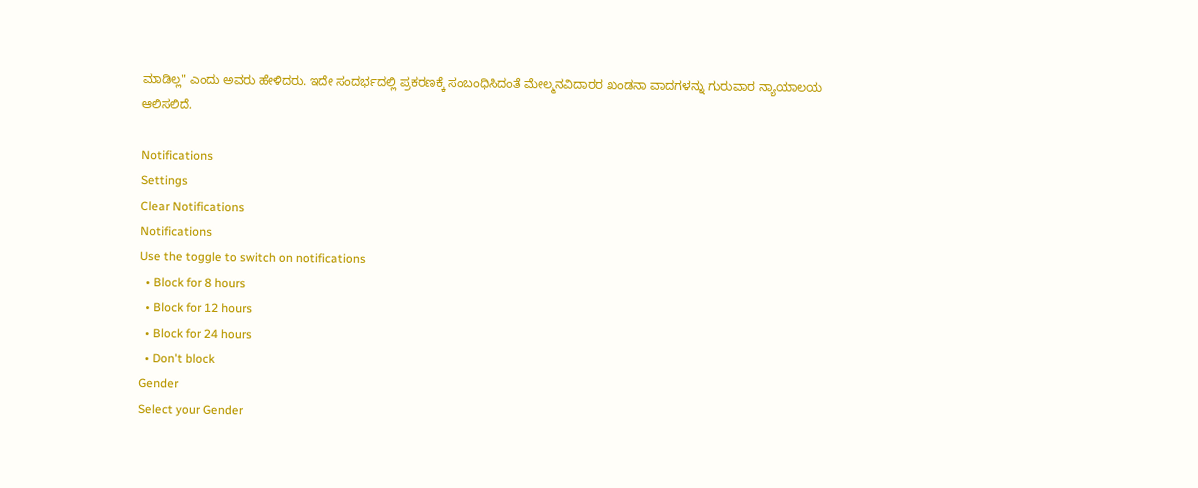ಮಾಡಿಲ್ಲ" ಎಂದು ಅವರು ಹೇಳಿದರು. ಇದೇ ಸಂದರ್ಭದಲ್ಲಿ ಪ್ರಕರಣಕ್ಕೆ ಸಂಬಂಧಿಸಿದಂತೆ ಮೇಲ್ಮನವಿದಾರರ ಖಂಡನಾ ವಾದಗಳನ್ನು ಗುರುವಾರ ನ್ಯಾಯಾಲಯ ಆಲಿಸಲಿದೆ.

Notifications
Settings
Clear Notifications
Notifications
Use the toggle to switch on notifications
  • Block for 8 hours
  • Block for 12 hours
  • Block for 24 hours
  • Don't block
Gender
Select your Gender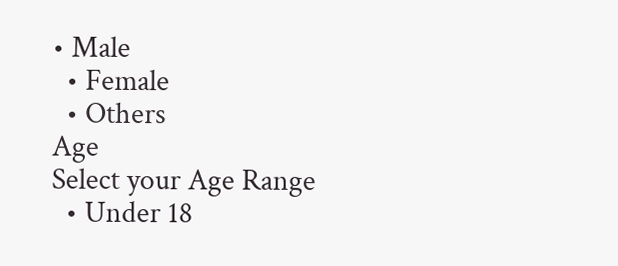• Male
  • Female
  • Others
Age
Select your Age Range
  • Under 18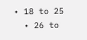• 18 to 25
  • 26 to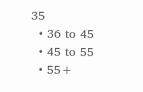35
  • 36 to 45
  • 45 to 55
  • 55+